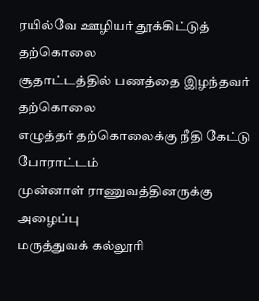ரயில்வே ஊழியர் தூக்கிட்டுத் தற்கொலை
சூதாட்டத்தில் பணத்தை இழந்தவர் தற்கொலை
எழுத்தர் தற்கொலைக்கு நீதி கேட்டு போராட்டம்
முன்னாள் ராணுவத்தினருக்கு அழைப்பு
மருத்துவக் கல்லூரி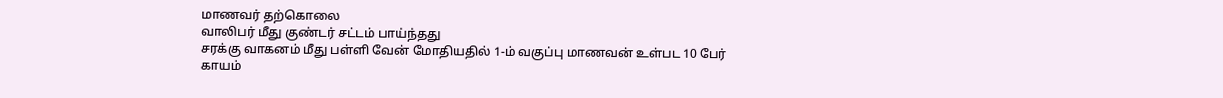மாணவர் தற்கொலை
வாலிபர் மீது குண்டர் சட்டம் பாய்ந்தது
சரக்கு வாகனம் மீது பள்ளி வேன் மோதியதில் 1-ம் வகுப்பு மாணவன் உள்பட 10 பேர் காயம்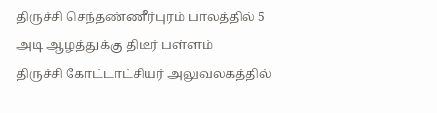திருச்சி செந்தண்ணீர்புரம் பாலத்தில் 5 அடி ஆழத்துக்கு திடீர் பள்ளம்
திருச்சி கோட்டாட்சியர் அலுவலகத்தில்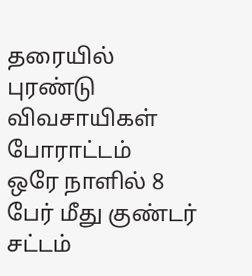தரையில் புரண்டு விவசாயிகள் போராட்டம்
ஒரே நாளில் 8 பேர் மீது குண்டர் சட்டம்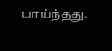பாய்ந்தது.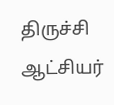திருச்சி ஆட்சியர்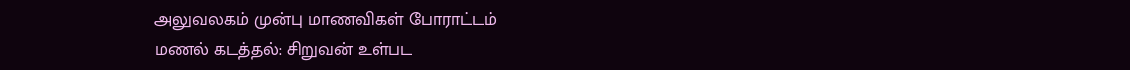அலுவலகம் முன்பு மாணவிகள் போராட்டம்
மணல் கடத்தல்: சிறுவன் உள்பட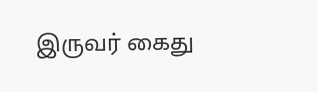இருவர் கைது